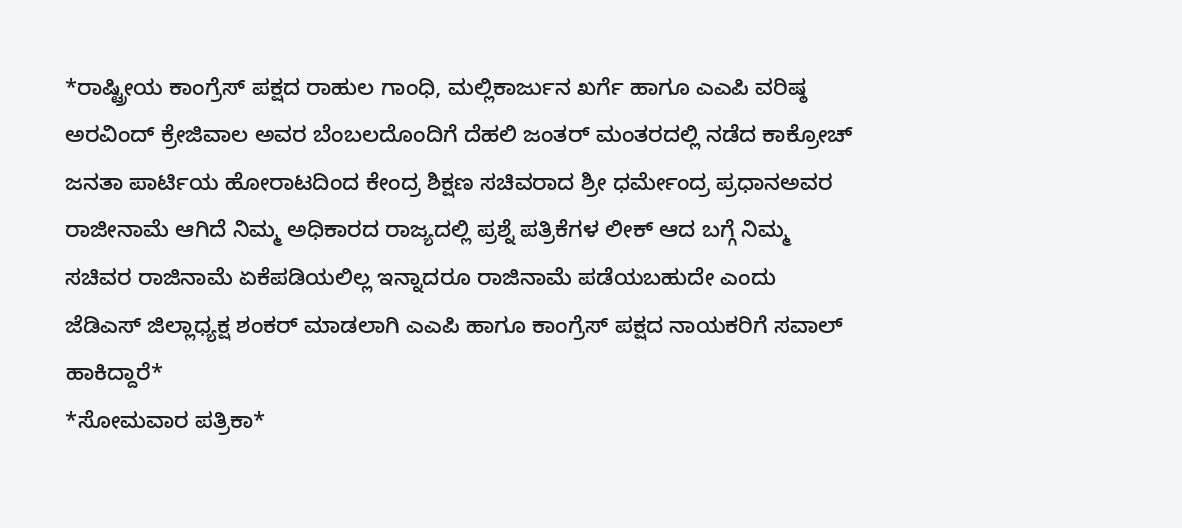*ರಾಷ್ಟ್ರೀಯ ಕಾಂಗ್ರೆಸ್ ಪಕ್ಷದ ರಾಹುಲ ಗಾಂಧಿ, ಮಲ್ಲಿಕಾರ್ಜುನ ಖರ್ಗೆ ಹಾಗೂ ಎಎಪಿ ವರಿಷ್ಠ ಅರವಿಂದ್ ಕ್ರೇಜಿವಾಲ ಅವರ ಬೆಂಬಲದೊಂದಿಗೆ ದೆಹಲಿ ಜಂತರ್ ಮಂತರದಲ್ಲಿ ನಡೆದ ಕಾಕ್ರೋಚ್ ಜನತಾ ಪಾರ್ಟಿಯ ಹೋರಾಟದಿಂದ ಕೇಂದ್ರ ಶಿಕ್ಷಣ ಸಚಿವರಾದ ಶ್ರೀ ಧರ್ಮೇಂದ್ರ ಪ್ರಧಾನಅವರ ರಾಜೀನಾಮೆ ಆಗಿದೆ ನಿಮ್ಮ ಅಧಿಕಾರದ ರಾಜ್ಯದಲ್ಲಿ ಪ್ರಶ್ನೆ ಪತ್ರಿಕೆಗಳ ಲೀಕ್ ಆದ ಬಗ್ಗೆ ನಿಮ್ಮ ಸಚಿವರ ರಾಜಿನಾಮೆ ಏಕೆಪಡಿಯಲಿಲ್ಲ ಇನ್ನಾದರೂ ರಾಜಿನಾಮೆ ಪಡೆಯಬಹುದೇ ಎಂದು ಜೆಡಿಎಸ್ ಜಿಲ್ಲಾಧ್ಯಕ್ಷ ಶಂಕರ್ ಮಾಡಲಾಗಿ ಎಎಪಿ ಹಾಗೂ ಕಾಂಗ್ರೆಸ್ ಪಕ್ಷದ ನಾಯಕರಿಗೆ ಸವಾಲ್ ಹಾಕಿದ್ದಾರೆ*
*ಸೋಮವಾರ ಪತ್ರಿಕಾ*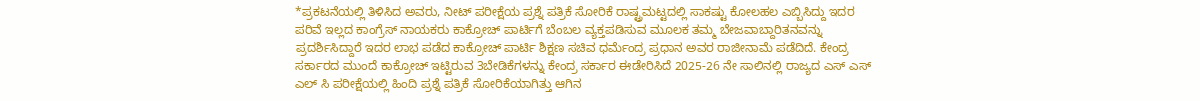*ಪ್ರಕಟನೆಯಲ್ಲಿ ತಿಳಿಸಿದ ಅವರು, ನೀಟ್ ಪರೀಕ್ಷೆಯ ಪ್ರಶ್ನೆ ಪತ್ರಿಕೆ ಸೋರಿಕೆ ರಾಷ್ಟ್ರಮಟ್ಟದಲ್ಲಿ ಸಾಕಷ್ಟು ಕೋಲಹಲ ಎಬ್ಬಿಸಿದ್ದು ಇದರ ಪರಿವೆ ಇಲ್ಲದ ಕಾಂಗ್ರೆಸ್ ನಾಯಕರು ಕಾಕ್ರೋಚ್ ಪಾರ್ಟಿಗೆ ಬೆಂಬಲ ವ್ಯಕ್ತಪಡಿಸುವ ಮೂಲಕ ತಮ್ಮ ಬೇಜವಾಬ್ದಾರಿತನವನ್ನು ಪ್ರದರ್ಶಿಸಿದ್ದಾರೆ ಇದರ ಲಾಭ ಪಡೆದ ಕಾಕ್ರೋಚ್ ಪಾರ್ಟಿ ಶಿಕ್ಷಣ ಸಚಿವ ಧರ್ಮೆಂದ್ರ ಪ್ರಧಾನ ಅವರ ರಾಜೀನಾಮೆ ಪಡೆದಿದೆ. ಕೇಂದ್ರ ಸರ್ಕಾರದ ಮುಂದೆ ಕಾಕ್ರೋಚ್ ಇಟ್ಟಿರುವ 3ಬೇಡಿಕೆಗಳನ್ನು ಕೇಂದ್ರ ಸರ್ಕಾರ ಈಡೇರಿಸಿದೆ 2025-26 ನೇ ಸಾಲಿನಲ್ಲಿ ರಾಜ್ಯದ ಎಸ್ ಎಸ್ ಎಲ್ ಸಿ ಪರೀಕ್ಷೆಯಲ್ಲಿ ಹಿಂದಿ ಪ್ರಶ್ನೆ ಪತ್ರಿಕೆ ಸೋರಿಕೆಯಾಗಿತ್ತು ಆಗಿನ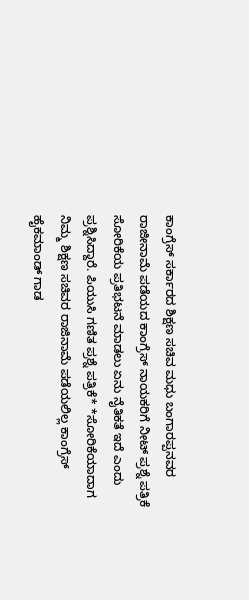ಕಾಂಗ್ರೆಸ್ ಸರ್ಕಾರದ ಶಿಕ್ಷಣ ಸಚಿವ ಮಧು ಬಂಗಾರಪ್ಪನವರ ರಾಜೀನಾಮೆ ಪಡೆಯದ ಕಾಂಗ್ರೆಸ್ ನಾಯಕರಿಗೆ ನೀಟ್ ಪ್ರಶ್ನೆ ಪತ್ರಿಕೆ ಸೋರಿಕೆಯ ಪ್ರತಿಭಟನೆ ಮಾಡಲು ಏನು ನೈತಿಕತೆ ಇದೆ ಎಂದು ಪ್ರಶ್ನಿಸಿದ್ದಾರೆ. ಪಿಯುಸಿ ಗಣಿತ ಪ್ರಶ್ನೆ ಪತ್ರಿಕೆ* *ಸೋರಿಕೆಯಾದಾಗ ನಿಮ್ಮ ಶಿಕ್ಷಣ ಸಚಿವರ ರಾಜಿನಾಮೆ ಪಡೆಯಲಿಲ್ಲ ಕಾಂಗ್ರೆಸ್ ಹೈಕಮಾಂಡ್ ಗಾಡ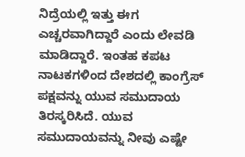ನಿದ್ರೆಯಲ್ಲಿ ಇತ್ತು ಈಗ ಎಚ್ಚರವಾಗಿದ್ದಾರೆ ಎಂದು ಲೇವಡಿ ಮಾಡಿದ್ದಾರೆ. ಇಂತಹ ಕಪಟ ನಾಟಕಗಳಿಂದ ದೇಶದಲ್ಲಿ ಕಾಂಗ್ರೆಸ್ ಪಕ್ಷವನ್ನು ಯುವ ಸಮುದಾಯ ತಿರಸ್ಕರಿಸಿದೆ. ಯುವ ಸಮುದಾಯವನ್ನು ನೀವು ಎಷ್ಟೇ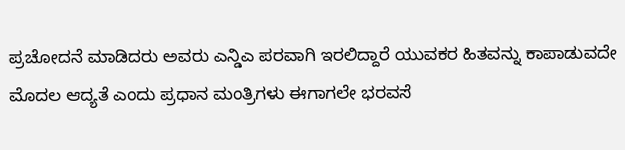ಪ್ರಚೋದನೆ ಮಾಡಿದರು ಅವರು ಎನ್ಡಿಎ ಪರವಾಗಿ ಇರಲಿದ್ದಾರೆ ಯುವಕರ ಹಿತವನ್ನು ಕಾಪಾಡುವದೇ ಮೊದಲ ಆದ್ಯತೆ ಎಂದು ಪ್ರಧಾನ ಮಂತ್ರಿಗಳು ಈಗಾಗಲೇ ಭರವಸೆ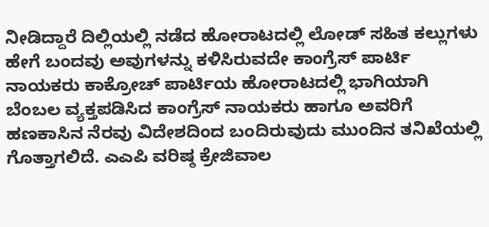ನೀಡಿದ್ದಾರೆ ದಿಲ್ಲಿಯಲ್ಲಿ ನಡೆದ ಹೋರಾಟದಲ್ಲಿ ಲೋಡ್ ಸಹಿತ ಕಲ್ಲುಗಳು ಹೇಗೆ ಬಂದವು ಅವುಗಳನ್ನು ಕಳಿಸಿರುವದೇ ಕಾಂಗ್ರೆಸ್ ಪಾರ್ಟಿ ನಾಯಕರು ಕಾಕ್ರೋಚ್ ಪಾರ್ಟಿಯ ಹೋರಾಟದಲ್ಲಿ ಭಾಗಿಯಾಗಿ ಬೆಂಬಲ ವ್ಯಕ್ತಪಡಿಸಿದ ಕಾಂಗ್ರೆಸ್ ನಾಯಕರು ಹಾಗೂ ಅವರಿಗೆ ಹಣಕಾಸಿನ ನೆರವು ವಿದೇಶದಿಂದ ಬಂದಿರುವುದು ಮುಂದಿನ ತನಿಖೆಯಲ್ಲಿ ಗೊತ್ತಾಗಲಿದೆ. ಎಎಪಿ ವರಿಷ್ಠ ಕ್ರೇಜಿವಾಲ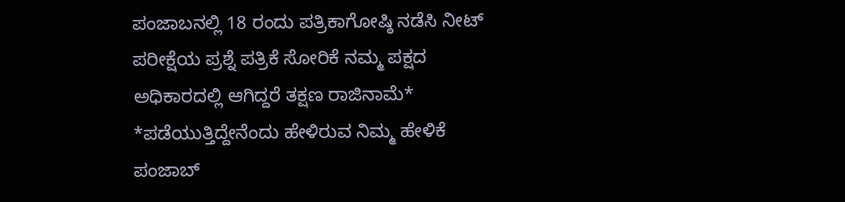ಪಂಜಾಬನಲ್ಲಿ 18 ರಂದು ಪತ್ರಿಕಾಗೋಷ್ಠಿ ನಡೆಸಿ ನೀಟ್ ಪರೀಕ್ಷೆಯ ಪ್ರಶ್ನೆ ಪತ್ರಿಕೆ ಸೋರಿಕೆ ನಮ್ಮ ಪಕ್ಷದ ಅಧಿಕಾರದಲ್ಲಿ ಆಗಿದ್ದರೆ ತಕ್ಷಣ ರಾಜಿನಾಮೆ* *ಪಡೆಯುತ್ತಿದ್ದೇನೆಂದು ಹೇಳಿರುವ ನಿಮ್ಮ ಹೇಳಿಕೆ ಪಂಜಾಬ್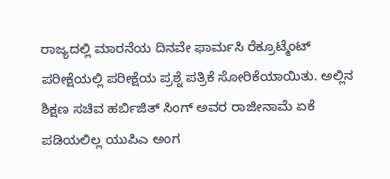ರಾಜ್ಯದಲ್ಲಿ ಮಾರನೆಯ ದಿನವೇ ಫಾರ್ಮಸಿ ರೆಕ್ರೂಟ್ಮೆಂಟ್ ಪರೀಕ್ಷೆಯಲ್ಲಿ ಪರೀಕ್ಷೆಯ ಪ್ರಶ್ನೆ ಪತ್ರಿಕೆ ಸೋರಿಕೆಯಾಯಿತು. ಅಲ್ಲಿನ ಶಿಕ್ಷಣ ಸಚಿವ ಹರ್ಬಿಜಿತ್ ಸಿಂಗ್ ಅವರ ರಾಜೀನಾಮೆ ಏಕೆ ಪಡಿಯಲಿಲ್ಲ ಯುಪಿಎ ಅಂಗ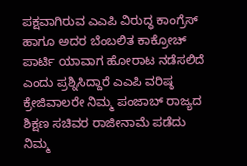ಪಕ್ಷವಾಗಿರುವ ಎಎಪಿ ವಿರುದ್ಧ ಕಾಂಗ್ರೆಸ್ ಹಾಗೂ ಅದರ ಬೆಂಬಲಿತ ಕಾಕ್ರೋಚ್ ಪಾರ್ಟಿ ಯಾವಾಗ ಹೋರಾಟ ನಡೆಸಲಿದೆ ಎಂದು ಪ್ರಶ್ನಿಸಿದ್ದಾರೆ ಎಎಪಿ ವರಿಷ್ಠ ಕ್ರೇಜಿವಾಲರೇ ನಿಮ್ಮ ಪಂಜಾಬ್ ರಾಜ್ಯದ ಶಿಕ್ಷಣ ಸಚಿವರ ರಾಜೀನಾಮೆ ಪಡೆದು ನಿಮ್ಮ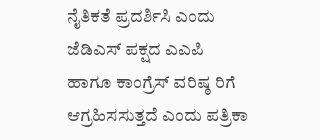ನೈತಿಕತೆ ಪ್ರದರ್ಶಿಸಿ ಎಂದು ಜೆಡಿಎಸ್ ಪಕ್ಷದ ಎಎಪಿ ಹಾಗೂ ಕಾಂಗ್ರೆಸ್ ವರಿಷ್ಠ ರಿಗೆ ಆಗ್ರಹಿಸಸುತ್ತದೆ ಎಂದು ಪತ್ರಿಕಾ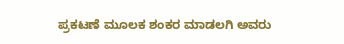ಪ್ರಕಟಣೆ ಮೂಲಕ ಶಂಕರ ಮಾಡಲಗಿ ಅವರು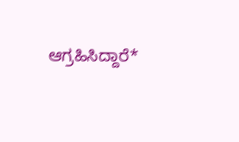ಆಗ್ರಹಿಸಿದ್ದಾರೆ*